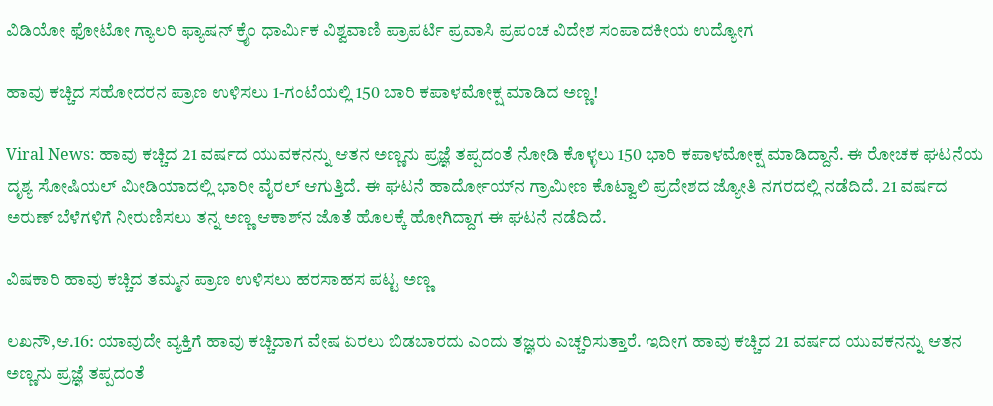ವಿಡಿಯೋ ಫೋಟೋ ಗ್ಯಾಲರಿ ಫ್ಯಾಷನ್ ಕ್ರೈಂ ಧಾರ್ಮಿಕ ವಿಶ್ವವಾಣಿ ಪ್ರಾಪರ್ಟಿ ಪ್ರವಾಸಿ ಪ್ರಪಂಚ ವಿದೇಶ ಸಂಪಾದಕೀಯ ಉದ್ಯೋಗ

ಹಾವು ಕಚ್ಚಿದ ಸಹೋದರನ ಪ್ರಾಣ ಉಳಿಸಲು 1-ಗಂಟೆಯಲ್ಲಿ 150 ಬಾರಿ ಕಪಾಳಮೋಕ್ಷ ಮಾಡಿದ ಅಣ್ಣ!

Viral News: ಹಾವು ಕಚ್ಚಿದ 21 ವರ್ಷದ ಯುವಕನನ್ನು ಆತನ‌ ಅಣ್ಣನು ಪ್ರಜ್ಞೆ ತಪ್ಪದಂತೆ ನೋಡಿ ಕೊಳ್ಳಲು 150 ಭಾರಿ ಕಪಾಳಮೋಕ್ಷ ಮಾಡಿದ್ದಾನೆ‌. ಈ ರೋಚಕ ಘಟನೆಯ ದೃಶ್ಯ ಸೋಷಿಯಲ್ ಮೀಡಿಯಾದಲ್ಲಿ ಭಾರೀ ವೈರಲ್ ಆಗುತ್ತಿದೆ. ಈ ಘಟನೆ ಹಾರ್ದೋಯ್‌ನ ಗ್ರಾಮೀಣ ಕೊಟ್ವಾಲಿ ಪ್ರದೇಶದ ಜ್ಯೋತಿ ನಗರದಲ್ಲಿ ನಡೆದಿದೆ. 21 ವರ್ಷದ ಅರುಣ್ ಬೆಳೆಗಳಿಗೆ ನೀರುಣಿಸಲು ತನ್ನ ಅಣ್ಣ ಆಕಾಶ್‌ನ ಜೊತೆ ಹೊಲಕ್ಕೆ ಹೋಗಿದ್ದಾಗ ಈ ಘಟನೆ ನಡೆದಿದೆ.

ವಿಷಕಾರಿ ಹಾವು ಕಚ್ಚಿದ ತಮ್ಮನ ಪ್ರಾಣ ಉಳಿಸಲು ಹರಸಾಹಸ ಪಟ್ಟ ಅಣ್ಣ

ಲಖನೌ,ಆ.16: ಯಾವುದೇ ವ್ಯಕ್ತಿಗೆ ಹಾವು ಕಚ್ಚಿದಾಗ ವೇಷ ಏರಲು ಬಿಡಬಾರದು ಎಂದು ತಜ್ಞರು ಎಚ್ಚರಿಸುತ್ತಾರೆ. ಇದೀಗ ಹಾವು ಕಚ್ಚಿದ 21 ವರ್ಷದ ಯುವಕನನ್ನು ಆತನ‌ ಅಣ್ಣನು ಪ್ರಜ್ಞೆ ತಪ್ಪದಂತೆ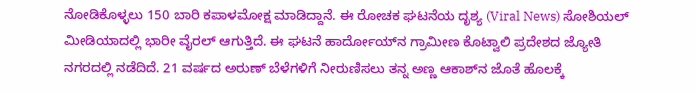ನೋಡಿಕೊಳ್ಳಲು 150 ಬಾರಿ ಕಪಾಳಮೋಕ್ಷ ಮಾಡಿದ್ದಾನೆ‌. ಈ ರೋಚಕ ಘಟನೆಯ ದೃಶ್ಯ (Viral News) ಸೋಶಿಯಲ್ ಮೀಡಿಯಾದಲ್ಲಿ ಭಾರೀ ವೈರಲ್ ಆಗುತ್ತಿದೆ. ಈ ಘಟನೆ ಹಾರ್ದೋಯ್‌ನ ಗ್ರಾಮೀಣ ಕೊಟ್ವಾಲಿ ಪ್ರದೇಶದ ಜ್ಯೋತಿ ನಗರದಲ್ಲಿ ನಡೆದಿದೆ. 21 ವರ್ಷದ ಅರುಣ್ ಬೆಳೆಗಳಿಗೆ ನೀರುಣಿಸಲು ತನ್ನ ಅಣ್ಣ ಆಕಾಶ್‌ನ ಜೊತೆ ಹೊಲಕ್ಕೆ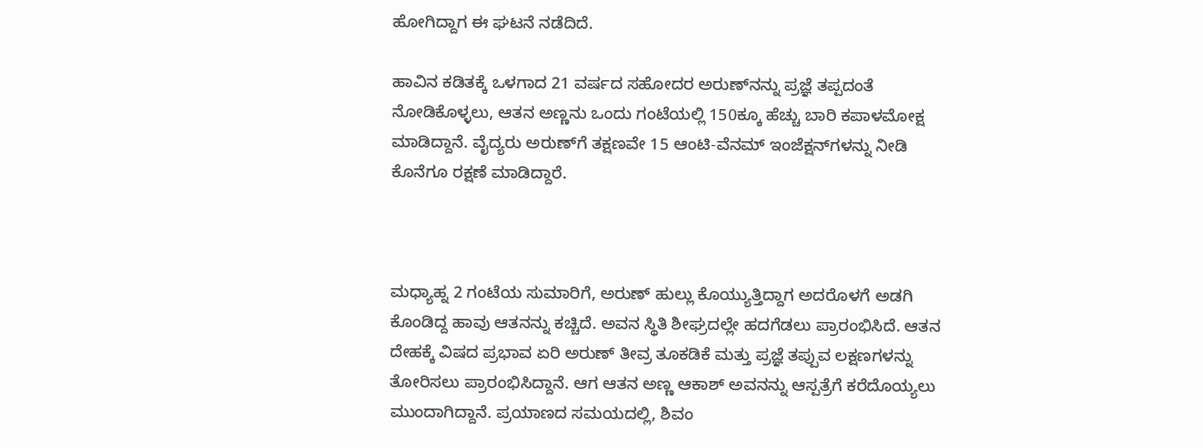ಹೋಗಿದ್ದಾಗ ಈ ಘಟನೆ ನಡೆದಿದೆ.

ಹಾವಿನ ಕಡಿತಕ್ಕೆ ಒಳಗಾದ 21 ವರ್ಷದ ಸಹೋದರ ಅರುಣ್‌ನನ್ನು ಪ್ರಜ್ಞೆ ತಪ್ಪದಂತೆ ನೋಡಿಕೊಳ್ಳಲು, ಆತನ ಅಣ್ಣನು ಒಂದು ಗಂಟೆಯಲ್ಲಿ 150ಕ್ಕೂ ಹೆಚ್ಚು ಬಾರಿ ಕಪಾಳಮೋಕ್ಷ ಮಾಡಿದ್ದಾನೆ‌. ವೈದ್ಯರು ಅರುಣ್‌ಗೆ ತಕ್ಷಣವೇ 15 ಆಂಟಿ-ವೆನಮ್ ಇಂಜೆಕ್ಷನ್‌ಗಳನ್ನು ನೀಡಿ ಕೊನೆಗೂ ರಕ್ಷಣೆ ಮಾಡಿದ್ದಾರೆ.



ಮಧ್ಯಾಹ್ನ 2 ಗಂಟೆಯ ಸುಮಾರಿಗೆ, ಅರುಣ್ ಹುಲ್ಲು ಕೊಯ್ಯುತ್ತಿದ್ದಾಗ ಅದರೊಳಗೆ ಅಡಗಿ ಕೊಂಡಿದ್ದ ಹಾವು ಆತನನ್ನು ಕಚ್ಚಿದೆ. ಅವನ ಸ್ಥಿತಿ ಶೀಘ್ರದಲ್ಲೇ ಹದಗೆಡಲು ಪ್ರಾರಂಭಿಸಿದೆ. ಆತನ ದೇಹಕ್ಕೆ ವಿಷದ ಪ್ರಭಾವ ಏರಿ ಅರುಣ್ ತೀವ್ರ ತೂಕಡಿಕೆ ಮತ್ತು ಪ್ರಜ್ಞೆ ತಪ್ಪುವ ಲಕ್ಷಣಗಳನ್ನು ತೋರಿಸಲು ಪ್ರಾರಂಭಿಸಿದ್ದಾನೆ. ಆಗ ಆತನ ಅಣ್ಣ ಆಕಾಶ್ ಅವನನ್ನು ಆಸ್ಪತ್ರೆಗೆ ಕರೆದೊಯ್ಯಲು ಮುಂದಾಗಿದ್ದಾನೆ. ಪ್ರಯಾಣದ ಸಮಯದಲ್ಲಿ, ಶಿವಂ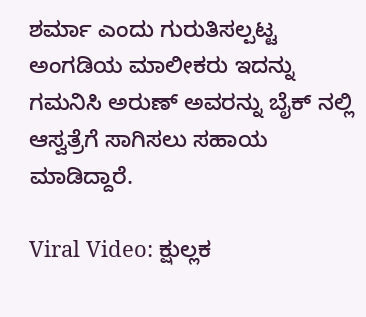ಶರ್ಮಾ ಎಂದು ಗುರುತಿಸಲ್ಪಟ್ಟ ಅಂಗಡಿಯ ಮಾಲೀಕರು ಇದನ್ನು ಗಮನಿಸಿ ಅರುಣ್ ಅವರನ್ನು ಬೈಕ್ ನಲ್ಲಿ ಆಸ್ವತ್ರೆಗೆ ಸಾಗಿಸಲು ಸಹಾಯ ಮಾಡಿದ್ದಾರೆ.

Viral Video: ಕ್ಷುಲ್ಲಕ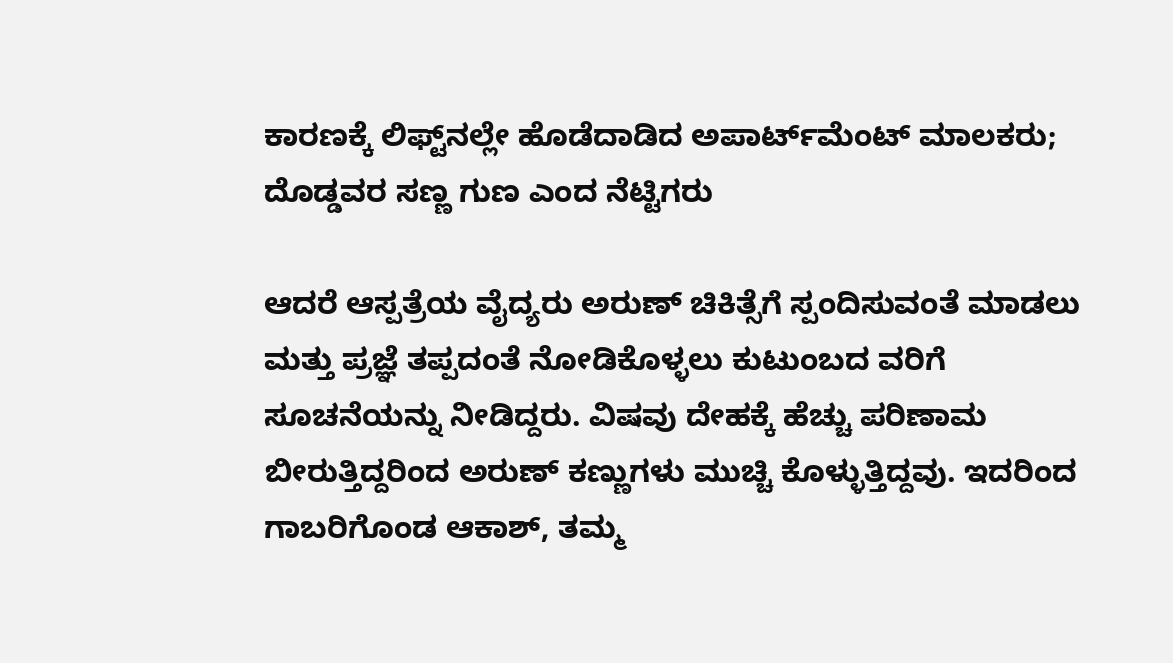ಕಾರಣಕ್ಕೆ ಲಿಫ್ಟ್‌ನಲ್ಲೇ ಹೊಡೆದಾಡಿದ ಅಪಾರ್ಟ್‌ಮೆಂಟ್ ಮಾಲಕರು; ದೊಡ್ಡವರ ಸಣ್ಣ ಗುಣ ಎಂದ ನೆಟ್ಟಿಗರು

ಆದರೆ ಆಸ್ಪತ್ರೆಯ ವೈದ್ಯರು ಅರುಣ್ ಚಿಕಿತ್ಸೆಗೆ ಸ್ಪಂದಿಸುವಂತೆ ಮಾಡಲು ಮತ್ತು ಪ್ರಜ್ಞೆ ತಪ್ಪದಂತೆ ನೋಡಿಕೊಳ್ಳಲು ಕುಟುಂಬದ ವರಿಗೆ ಸೂಚನೆಯನ್ನು ನೀಡಿದ್ದರು. ವಿಷವು ದೇಹಕ್ಕೆ ಹೆಚ್ಚು ಪರಿಣಾಮ ಬೀರುತ್ತಿದ್ದರಿಂದ ಅರುಣ್ ಕಣ್ಣುಗಳು ಮುಚ್ಚಿ ಕೊಳ್ಳುತ್ತಿದ್ದವು. ಇದರಿಂದ ಗಾಬರಿಗೊಂಡ ಆಕಾಶ್, ತಮ್ಮ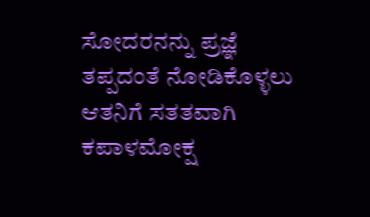ಸೋದರನನ್ನು ಪ್ರಜ್ಞೆ ತಪ್ಪದಂತೆ ನೋಡಿಕೊಳ್ಳಲು  ಆತನಿಗೆ ಸತತವಾಗಿ ಕಪಾಳಮೋಕ್ಷ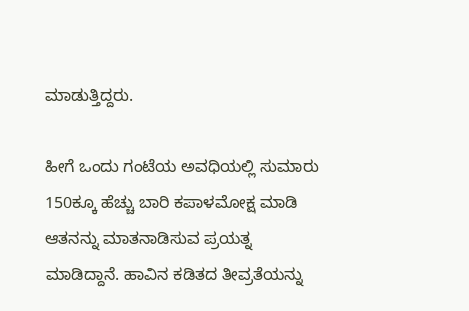ಮಾಡುತ್ತಿದ್ದರು.

ಹೀಗೆ ಒಂದು ಗಂಟೆಯ ಅವಧಿಯಲ್ಲಿ ಸುಮಾರು 150ಕ್ಕೂ ಹೆಚ್ಚು ಬಾರಿ ಕಪಾಳಮೋಕ್ಷ ಮಾಡಿ ಆತನನ್ನು ಮಾತನಾಡಿಸುವ ಪ್ರಯತ್ನ ಮಾಡಿದ್ದಾನೆ. ಹಾವಿನ ಕಡಿತದ ತೀವ್ರತೆಯನ್ನು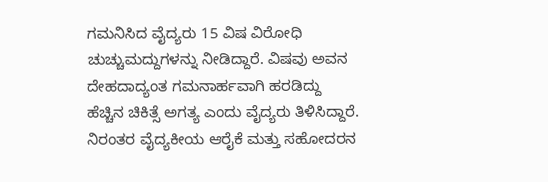ಗಮನಿಸಿದ ವೈದ್ಯರು 15 ವಿಷ ವಿರೋಧಿ ಚುಚ್ಚುಮದ್ದುಗಳನ್ನು ನೀಡಿದ್ದಾರೆ. ವಿಷವು ಅವನ ದೇಹದಾದ್ಯಂತ ಗಮನಾರ್ಹವಾಗಿ ಹರಡಿದ್ದು ಹೆಚ್ಚಿನ ಚಿಕಿತ್ಸೆ ಅಗತ್ಯ ಎಂದು ವೈದ್ಯರು ತಿಳಿಸಿದ್ದಾರೆ. ನಿರಂತರ ವೈದ್ಯಕೀಯ ಆರೈಕೆ ಮತ್ತು ಸಹೋದರನ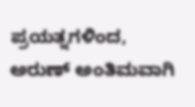ಪ್ರಯತ್ನಗಳಿಂದ, ಅರುಣ್ ಅಂತಿಮವಾಗಿ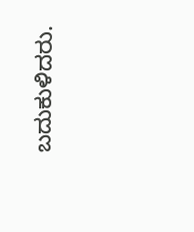ಬದುಕುಳಿದರು.